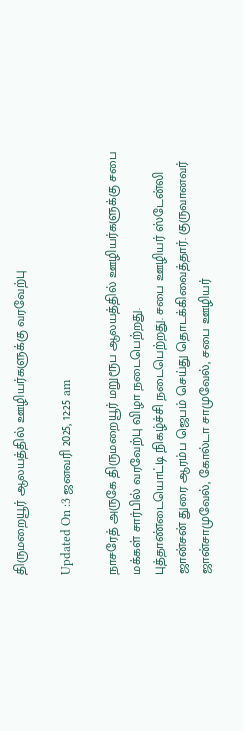திருமறையூர் ஆலயத்தில் ஊழியர்களுக்கு வரவேற்பு

Updated On :3 ஜனவரி 2025, 12:25 am

நாசரேத் அருகே திருமறையூர் மறுரூப ஆலயத்தில் ஊழியர்களுக்கு சபை மக்கள் சார்பில் வரவேற்பு விழா நடைபெற்றது.
புத்தாண்டையொட்டி நிகழ்ச்சி நடைபெற்றது. சபை ஊழியர் ஸ்டேன்லி ஜான்சன் துரை ஆரம்ப ஜெபம் செய்து தொடக்கிவைத்தார். குருவானவர் ஜான்சாமுவேல், கோல்டா சாமுவேல், சபை ஊழியர்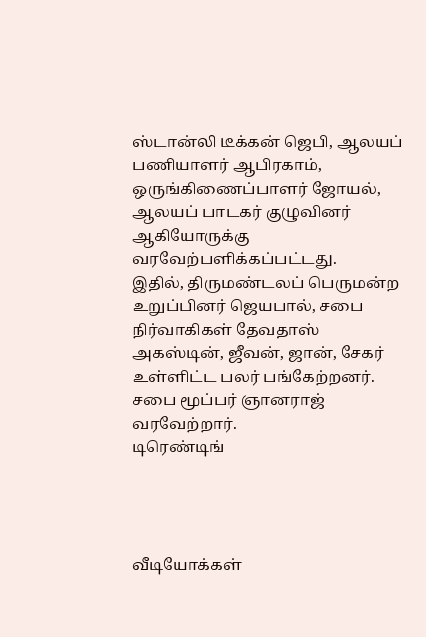ஸ்டான்லி டீக்கன் ஜெபி, ஆலயப் பணியாளர் ஆபிரகாம், ஒருங்கிணைப்பாளர் ஜோயல், ஆலயப் பாடகர் குழுவினர் ஆகியோருக்கு வரவேற்பளிக்கப்பட்டது.
இதில், திருமண்டலப் பெருமன்ற உறுப்பினர் ஜெயபால், சபை நிர்வாகிகள் தேவதாஸ் அகஸ்டின், ஜீவன், ஜான், சேகர் உள்ளிட்ட பலர் பங்கேற்றனர். சபை மூப்பர் ஞானராஜ் வரவேற்றார்.
டிரெண்டிங்




வீடியோக்கள்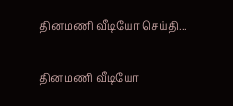தினமணி வீடியோ செய்தி...

தினமணி வீடியோ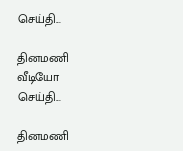செய்தி...

தினமணி வீடியோ செய்தி...

தினமணி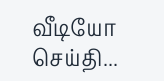வீடியோ செய்தி...